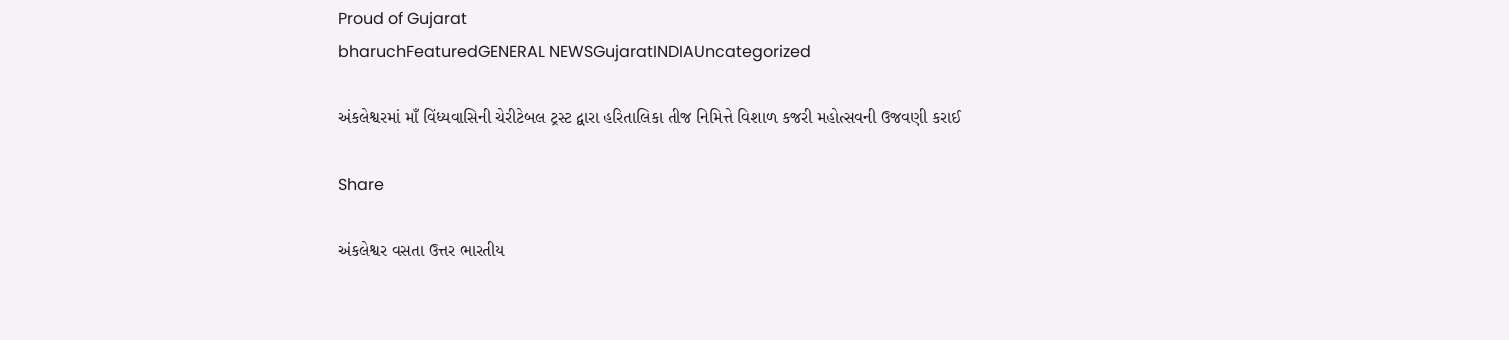Proud of Gujarat
bharuchFeaturedGENERAL NEWSGujaratINDIAUncategorized

અંકલેશ્વરમાં માઁ વિંધ્યવાસિની ચેરીટેબલ ટ્રસ્ટ દ્વારા હરિતાલિકા તીજ નિમિત્તે વિશાળ કજરી મહોત્સવની ઉજવણી કરાઈ

Share

અંકલેશ્વર વસતા ઉત્તર ભારતીય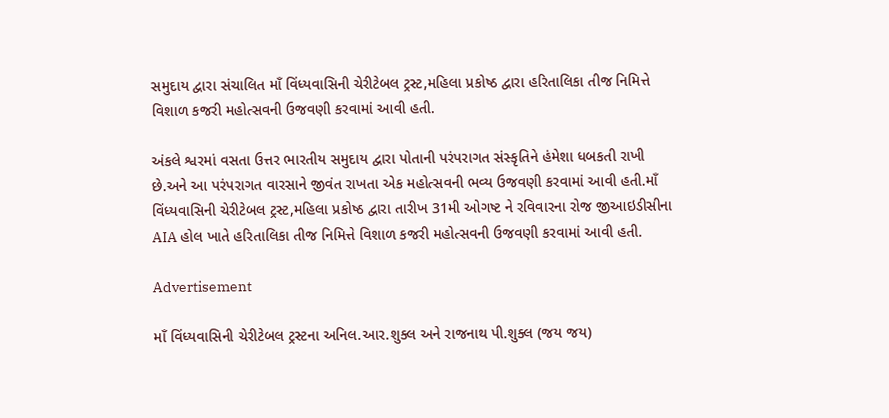સમુદાય દ્વારા સંચાલિત માઁ વિંધ્યવાસિની ચેરીટેબલ ટ્રસ્ટ,મહિલા પ્રકોષ્ઠ દ્વારા હરિતાલિકા તીજ નિમિત્તે વિશાળ કજરી મહોત્સવની ઉજવણી કરવામાં આવી હતી.

અંકલે શ્વરમાં વસતા ઉત્તર ભારતીય સમુદાય દ્વારા પોતાની પરંપરાગત સંસ્કૃતિને હંમેશા ધબકતી રાખી છે.અને આ પરંપરાગત વારસાને જીવંત રાખતા એક મહોત્સવની ભવ્ય ઉજવણી કરવામાં આવી હતી.માઁ વિંધ્યવાસિની ચેરીટેબલ ટ્રસ્ટ,મહિલા પ્રકોષ્ઠ દ્વારા તારીખ 31મી ઓગષ્ટ ને રવિવારના રોજ જીઆઇડીસીના AIA હોલ ખાતે હરિતાલિકા તીજ નિમિત્તે વિશાળ કજરી મહોત્સવની ઉજવણી કરવામાં આવી હતી.

Advertisement

માઁ વિંધ્યવાસિની ચેરીટેબલ ટ્રસ્ટના અનિલ.આર.શુક્લ અને રાજનાથ પી.શુક્લ (જય જય)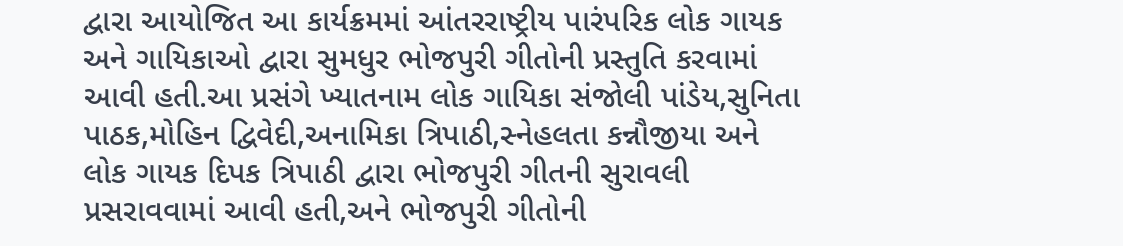દ્વારા આયોજિત આ કાર્યક્રમમાં આંતરરાષ્ટ્રીય પારંપરિક લોક ગાયક અને ગાયિકાઓ દ્વારા સુમધુર ભોજપુરી ગીતોની પ્રસ્તુતિ કરવામાં આવી હતી.આ પ્રસંગે ખ્યાતનામ લોક ગાયિકા સંજોલી પાંડેય,સુનિતા પાઠક,મોહિન દ્વિવેદી,અનામિકા ત્રિપાઠી,સ્નેહલતા કન્નૌજીયા અને લોક ગાયક દિપક ત્રિપાઠી દ્વારા ભોજપુરી ગીતની સુરાવલી પ્રસરાવવામાં આવી હતી,અને ભોજપુરી ગીતોની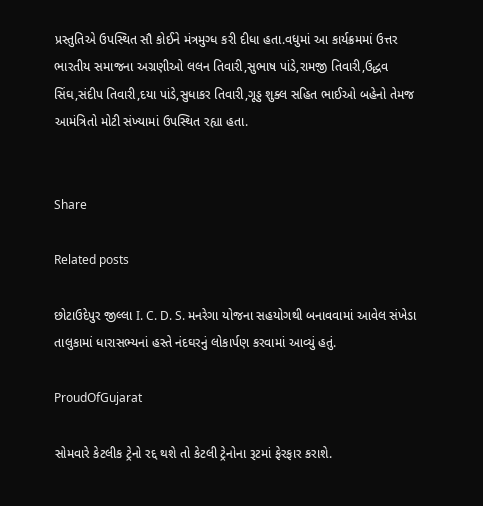પ્રસ્તુતિએ ઉપસ્થિત સૌ કોઈને મંત્રમુગ્ધ કરી દીધા હતા.વધુમાં આ કાર્યક્રમમાં ઉત્તર ભારતીય સમાજના અગ્રણીઓ લલન તિવારી,સુભાષ પાંડે,રામજી તિવારી,ઉદ્ધવ સિંઘ,સંદીપ તિવારી,દયા પાંડે,સુધાકર તિવારી,ગૂડ્ડ શુક્લ સહિત ભાઈઓ બહેનો તેમજ આમંત્રિતો મોટી સંખ્યામાં ઉપસ્થિત રહ્યા હતા.


Share

Related posts

છોટાઉદેપુર જીલ્લા I. C. D. S. મનરેગા યોજના સહયોગથી બનાવવામાં આવેલ સંખેડા તાલુકામાં ધારાસભ્યનાં હસ્તે નંદઘરનું લોકાર્પણ કરવામાં આવ્યું હતું.

ProudOfGujarat

સોમવારે કેટલીક ટ્રેનો રદ્દ થશે તો કેટલી ટ્રેનોના રૂટમાં ફેરફાર કરાશે.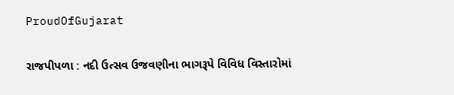ProudOfGujarat

રાજપીપળા : નદી ઉત્સવ ઉજવણીના ભાગરૂપે વિવિધ વિસ્તારોમાં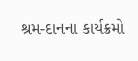શ્રમ-દાનના કાર્યક્રમો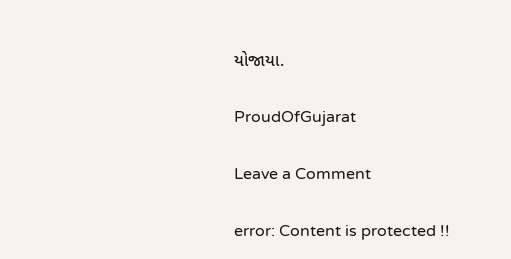યોજાયા.

ProudOfGujarat

Leave a Comment

error: Content is protected !!